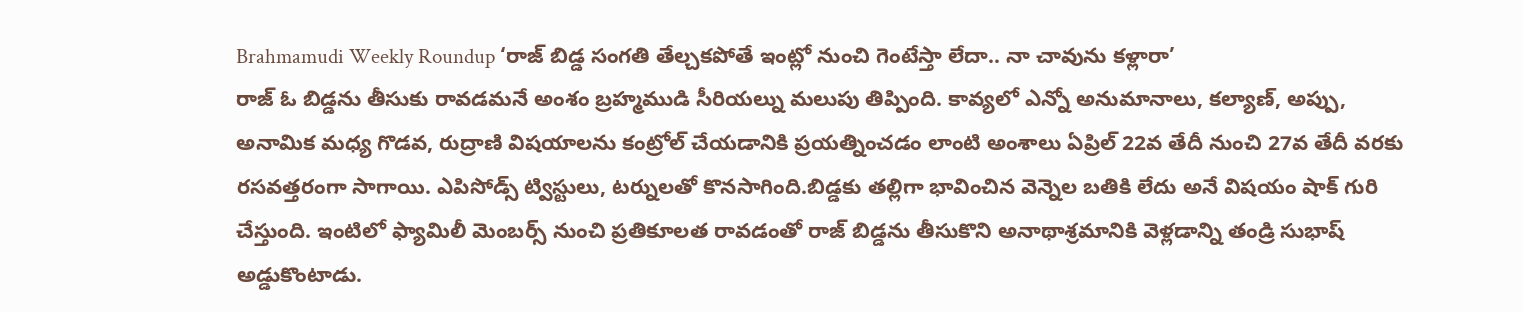Brahmamudi Weekly Roundup ‘రాజ్ బిడ్డ సంగతి తేల్చకపోతే ఇంట్లో నుంచి గెంటేస్తా లేదా.. నా చావును కళ్లారా’
రాజ్ ఓ బిడ్డను తీసుకు రావడమనే అంశం బ్రహ్మముడి సీరియల్ను మలుపు తిప్పింది. కావ్యలో ఎన్నో అనుమానాలు, కల్యాణ్, అప్పు, అనామిక మధ్య గొడవ, రుద్రాణి విషయాలను కంట్రోల్ చేయడానికి ప్రయత్నించడం లాంటి అంశాలు ఏప్రిల్ 22వ తేదీ నుంచి 27వ తేదీ వరకు రసవత్తరంగా సాగాయి. ఎపిసోడ్స్ ట్విస్టులు, టర్నులతో కొనసాగింది.బిడ్డకు తల్లిగా భావించిన వెన్నెల బతికి లేదు అనే విషయం షాక్ గురి చేస్తుంది. ఇంటిలో ఫ్యామిలీ మెంబర్స్ నుంచి ప్రతికూలత రావడంతో రాజ్ బిడ్డను తీసుకొని అనాథాశ్రమానికి వెళ్లడాన్ని తండ్రి సుభాష్ అడ్డుకొంటాడు.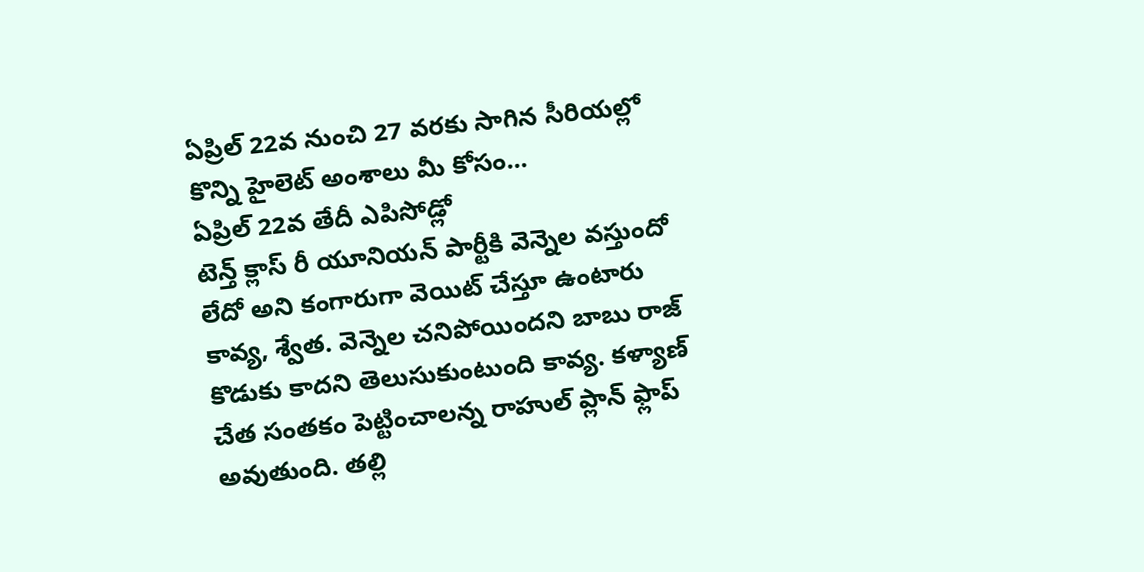ఏప్రిల్ 22వ నుంచి 27 వరకు సాగిన సీరియల్లో కొన్ని హైలెట్ అంశాలు మీ కోసం...
ఏప్రిల్ 22వ తేదీ ఎపిసోడ్లో
టెన్త్ క్లాస్ రీ యూనియన్ పార్టీకి వెన్నెల వస్తుందో లేదో అని కంగారుగా వెయిట్ చేస్తూ ఉంటారు కావ్య, శ్వేత. వెన్నెల చనిపోయిందని బాబు రాజ్ కొడుకు కాదని తెలుసుకుంటుంది కావ్య. కళ్యాణ్ చేత సంతకం పెట్టించాలన్న రాహుల్ ప్లాన్ ఫ్లాప్ అవుతుంది. తల్లి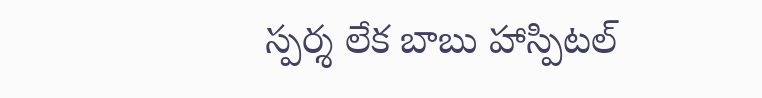స్పర్శ లేక బాబు హాస్పిటల్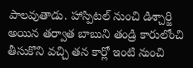పాలవుతాడు. హాస్పిటల్ నుంచి డిశ్చార్జి అయిన తర్వాత బాబుని తండ్రి కారులోంచి తీసుకొని వచ్చి తన కార్లో ఇంటి నుంచి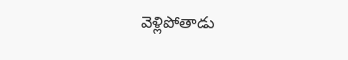వెళ్లిపోతాడు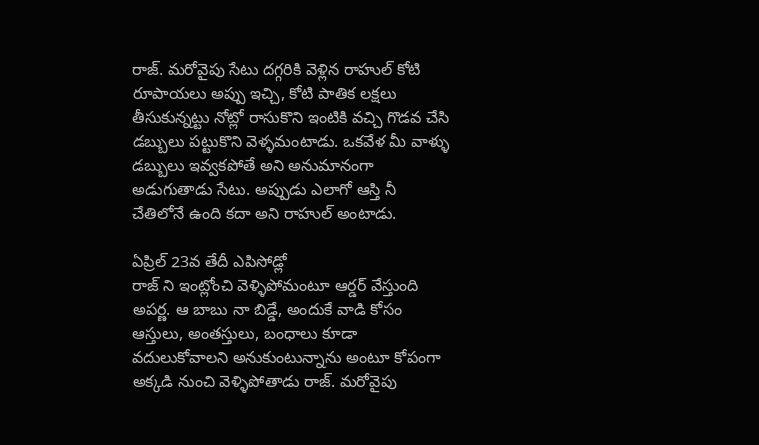రాజ్. మరోవైపు సేటు దగ్గరికి వెళ్లిన రాహుల్ కోటి రూపాయలు అప్పు ఇచ్చి, కోటి పాతిక లక్షలు తీసుకున్నట్టు నోట్లో రాసుకొని ఇంటికి వచ్చి గొడవ చేసి డబ్బులు పట్టుకొని వెళ్ళమంటాడు. ఒకవేళ మీ వాళ్ళు డబ్బులు ఇవ్వకపోతే అని అనుమానంగా అడుగుతాడు సేటు. అప్పుడు ఎలాగో ఆస్తి నీ చేతిలోనే ఉంది కదా అని రాహుల్ అంటాడు.

ఏప్రిల్ 23వ తేదీ ఎపిసోడ్లో
రాజ్ ని ఇంట్లోంచి వెళ్ళిపోమంటూ ఆర్డర్ వేస్తుంది అపర్ణ. ఆ బాబు నా బిడ్డే, అందుకే వాడి కోసం ఆస్తులు, అంతస్తులు, బంధాలు కూడా వదులుకోవాలని అనుకుంటున్నాను అంటూ కోపంగా అక్కడి నుంచి వెళ్ళిపోతాడు రాజ్. మరోవైపు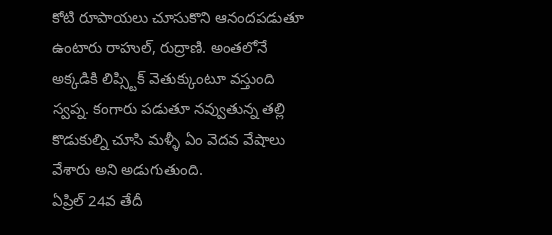కోటి రూపాయలు చూసుకొని ఆనందపడుతూ ఉంటారు రాహుల్, రుద్రాణి. అంతలోనే అక్కడికి లిప్స్టిక్ వెతుక్కుంటూ వస్తుంది స్వప్న. కంగారు పడుతూ నవ్వుతున్న తల్లి కొడుకుల్ని చూసి మళ్ళీ ఏం వెదవ వేషాలు వేశారు అని అడుగుతుంది.
ఏప్రిల్ 24వ తేదీ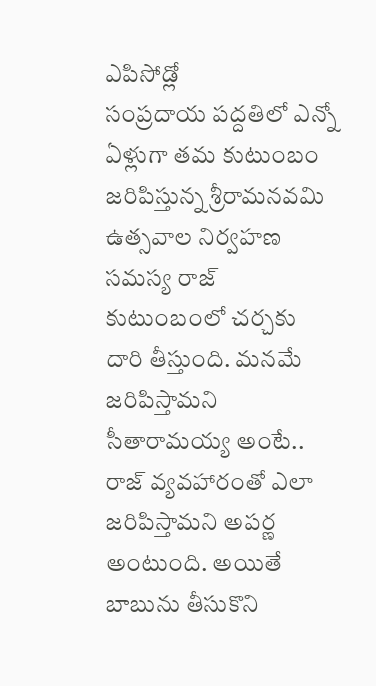ఎపిసోడ్లో
సంప్రదాయ పద్దతిలో ఎన్నో ఏళ్లుగా తమ కుటుంబం జరిపిస్తున్న శ్రీరామనవమి ఉత్సవాల నిర్వహణ సమస్య రాజ్ కుటుంబంలో చర్చకు దారి తీస్తుంది. మనమే జరిపిస్తామని సీతారామయ్య అంటే.. రాజ్ వ్యవహారంతో ఎలా జరిపిస్తామని అపర్ణ అంటుంది. అయితే బాబును తీసుకొని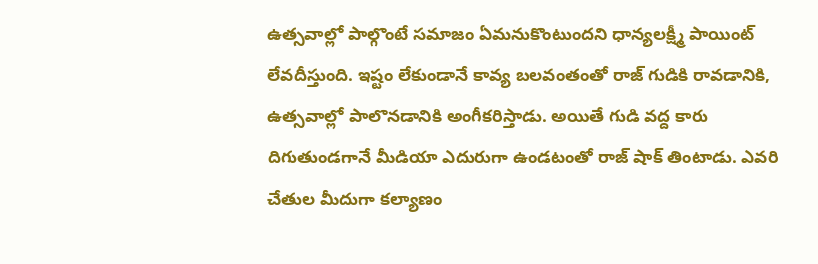ఉత్సవాల్లో పాల్గొంటే సమాజం ఏమనుకొంటుందని ధాన్యలక్ష్మీ పాయింట్ లేవదీస్తుంది. ఇష్టం లేకుండానే కావ్య బలవంతంతో రాజ్ గుడికి రావడానికి, ఉత్సవాల్లో పాలొనడానికి అంగీకరిస్తాడు. అయితే గుడి వద్ద కారు దిగుతుండగానే మీడియా ఎదురుగా ఉండటంతో రాజ్ షాక్ తింటాడు. ఎవరి చేతుల మీదుగా కల్యాణం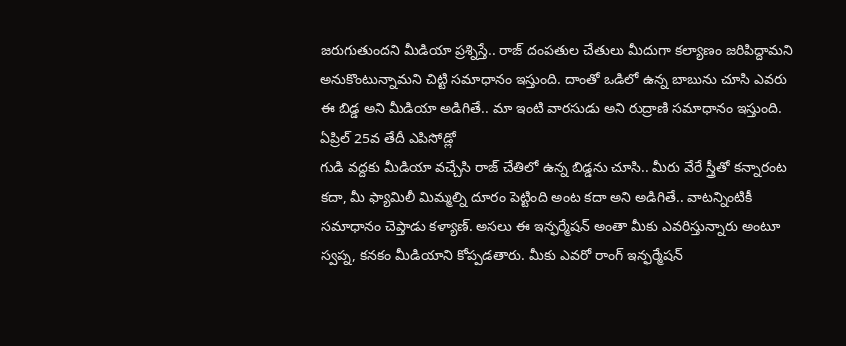జరుగుతుందని మీడియా ప్రశ్నిస్తే.. రాజ్ దంపతుల చేతులు మీదుగా కల్యాణం జరిపిద్దామని అనుకొంటున్నామని చిట్టి సమాధానం ఇస్తుంది. దాంతో ఒడిలో ఉన్న బాబును చూసి ఎవరు ఈ బిడ్డ అని మీడియా అడిగితే.. మా ఇంటి వారసుడు అని రుద్రాణి సమాధానం ఇస్తుంది.
ఏప్రిల్ 25వ తేదీ ఎపిసోడ్లో
గుడి వద్దకు మీడియా వచ్చేసి రాజ్ చేతిలో ఉన్న బిడ్డను చూసి.. మీరు వేరే స్త్రీతో కన్నారంట కదా, మీ ఫ్యామిలీ మిమ్మల్ని దూరం పెట్టింది అంట కదా అని అడిగితే.. వాటన్నింటికీ సమాధానం చెప్తాడు కళ్యాణ్. అసలు ఈ ఇన్ఫర్మేషన్ అంతా మీకు ఎవరిస్తున్నారు అంటూ స్వప్న, కనకం మీడియాని కోప్పడతారు. మీకు ఎవరో రాంగ్ ఇన్ఫర్మేషన్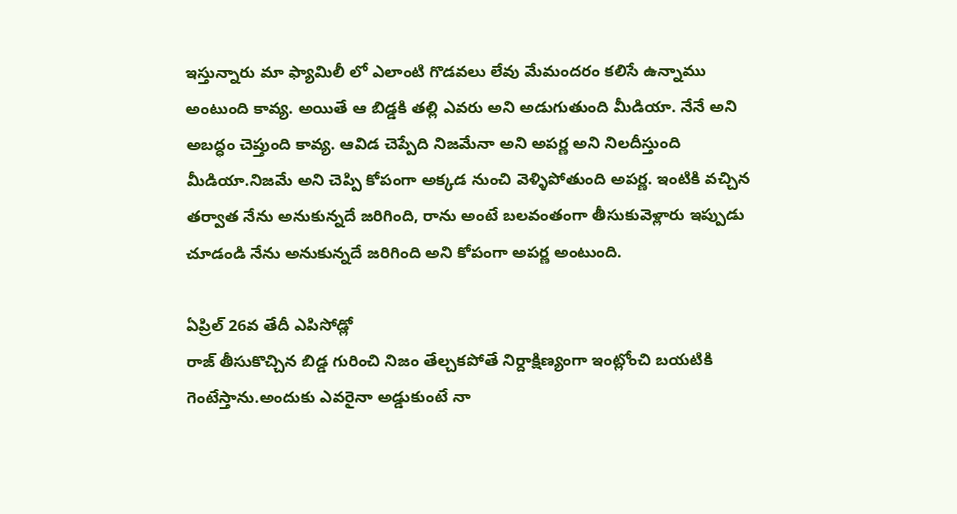ఇస్తున్నారు మా ఫ్యామిలీ లో ఎలాంటి గొడవలు లేవు మేమందరం కలిసే ఉన్నాము అంటుంది కావ్య. అయితే ఆ బిడ్డకి తల్లి ఎవరు అని అడుగుతుంది మీడియా. నేనే అని అబద్ధం చెప్తుంది కావ్య. ఆవిడ చెప్పేది నిజమేనా అని అపర్ణ అని నిలదీస్తుంది మీడియా.నిజమే అని చెప్పి కోపంగా అక్కడ నుంచి వెళ్ళిపోతుంది అపర్ణ. ఇంటికి వచ్చిన తర్వాత నేను అనుకున్నదే జరిగింది, రాను అంటే బలవంతంగా తీసుకువెళ్లారు ఇప్పుడు చూడండి నేను అనుకున్నదే జరిగింది అని కోపంగా అపర్ణ అంటుంది.

ఏప్రిల్ 26వ తేదీ ఎపిసోడ్లో
రాజ్ తీసుకొచ్చిన బిడ్డ గురించి నిజం తేల్చకపోతే నిర్దాక్షిణ్యంగా ఇంట్లోంచి బయటికి గెంటేస్తాను.అందుకు ఎవరైనా అడ్డుకుంటే నా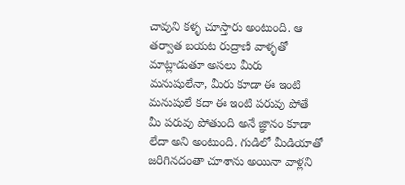చావుని కళ్ళ చూస్తారు అంటుంది. ఆ తర్వాత బయట రుద్రాణి వాళ్ళతో మాట్లాడుతూ అసలు మీరు మనుషులేనా, మీరు కూడా ఈ ఇంటి మనుషులే కదా ఈ ఇంటి పరువు పోతే మీ పరువు పోతుంది అనే జ్ఞానం కూడా లేదా అని అంటుంది. గుడిలో మీడియాతో జరిగినదంతా చూశాను అయినా వాళ్లని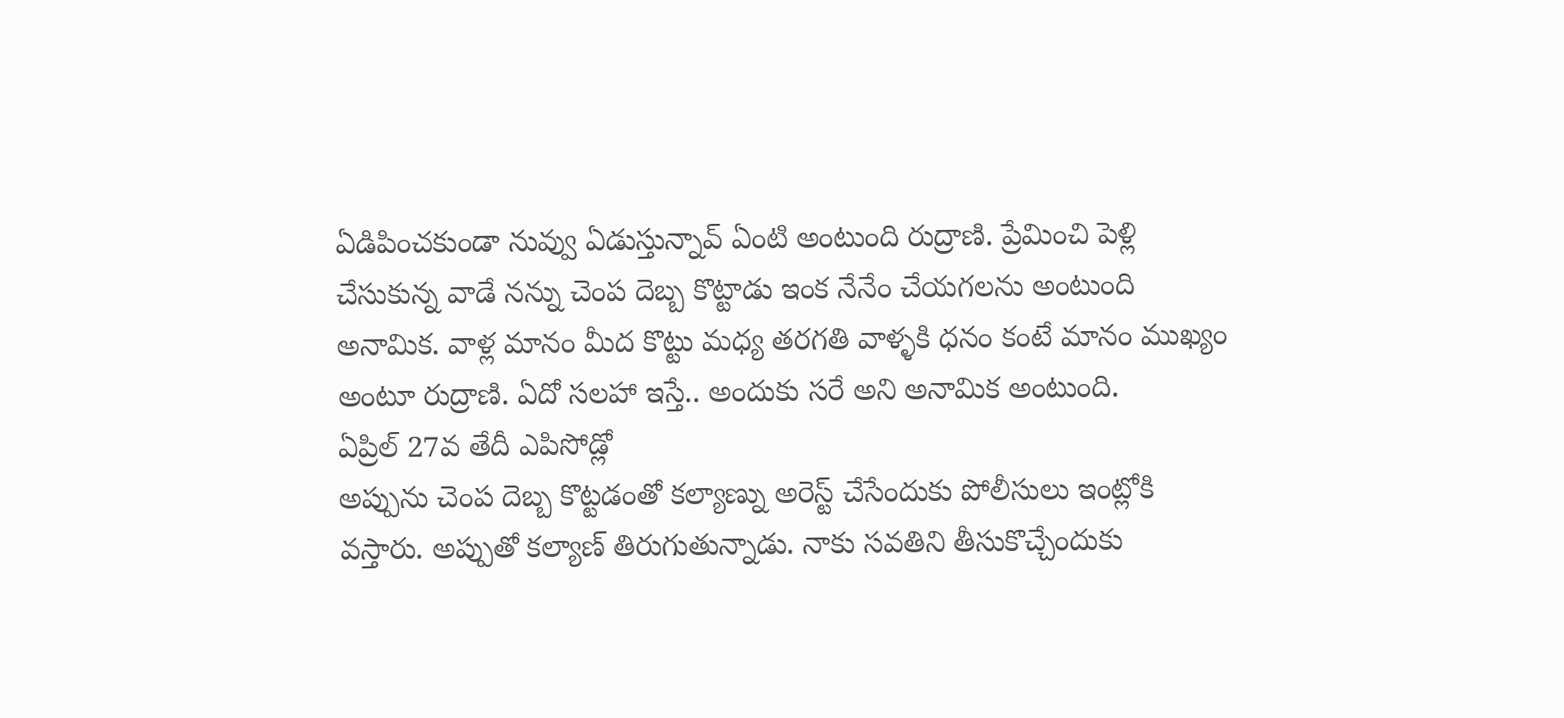ఏడిపించకుండా నువ్వు ఏడుస్తున్నావ్ ఏంటి అంటుంది రుద్రాణి. ప్రేమించి పెళ్లి చేసుకున్న వాడే నన్ను చెంప దెబ్బ కొట్టాడు ఇంక నేనేం చేయగలను అంటుంది అనామిక. వాళ్ల మానం మీద కొట్టు మధ్య తరగతి వాళ్ళకి ధనం కంటే మానం ముఖ్యం అంటూ రుద్రాణి. ఏదో సలహా ఇస్తే.. అందుకు సరే అని అనామిక అంటుంది.
ఏప్రిల్ 27వ తేదీ ఎపిసోడ్లో
అప్పును చెంప దెబ్బ కొట్టడంతో కల్యాణ్ను అరెస్ట్ చేసేందుకు పోలీసులు ఇంట్లోకి వస్తారు. అప్పుతో కల్యాణ్ తిరుగుతున్నాడు. నాకు సవతిని తీసుకొచ్చేందుకు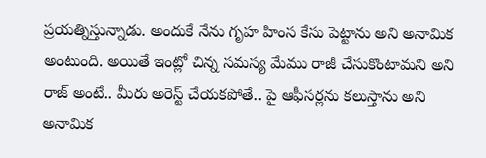ప్రయత్నిస్తున్నాడు. అందుకే నేను గృహ హింస కేసు పెట్టాను అని అనామిక అంటుంది. అయితే ఇంట్లో చిన్న సమస్య మేము రాజీ చేసుకొంటామని అని రాజ్ అంటే.. మీరు అరెస్ట్ చేయకపోతే.. పై ఆఫీసర్లను కలుస్తాను అని అనామిక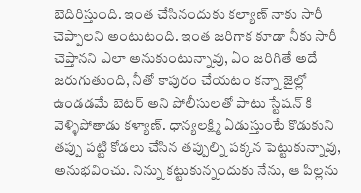బెదిరిస్తుంది. ఇంత చేసినందుకు కల్యాణ్ నాకు సారీ చెప్పాలని అంటుటంది. ఇంత జరిగాక కూడా నీకు సారీ చెప్తానని ఎలా అనుకుంటున్నావు, ఏం జరిగితే అదే జరుగుతుంది, నీతో కాపురం చేయటం కన్నా జైల్లో ఉండడమే బెటర్ అని పోలీసులతో పాటు స్టేషన్ కి వెళ్ళిపోతాడు కళ్యాణ్. ధాన్యలక్ష్మి ఏడుస్తుంటే కొడుకుని తప్పు పట్టి కోడలు చేసిన తప్పుల్ని పక్కన పెట్టుకున్నావు, అనుభవించు. నిన్ను కట్టుకున్నందుకు నేను, ఆ పిల్లను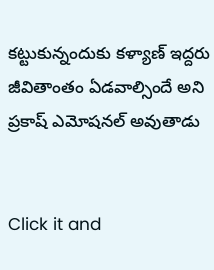కట్టుకున్నందుకు కళ్యాణ్ ఇద్దరు జీవితాంతం ఏడవాల్సిందే అని ప్రకాష్ ఎమోషనల్ అవుతాడు


Click it and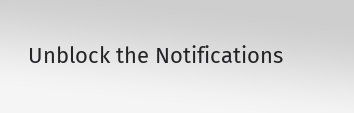Unblock the Notifications